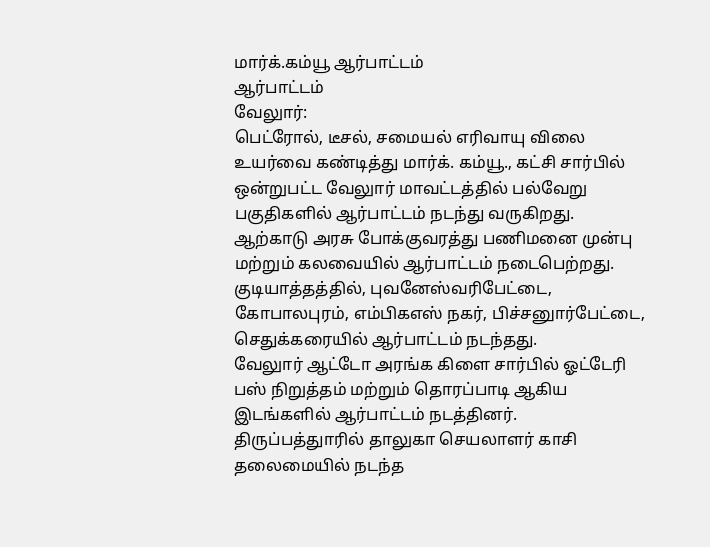மார்க்.கம்யூ ஆர்பாட்டம்
ஆர்பாட்டம்
வேலுார்:
பெட்ரோல், டீசல், சமையல் எரிவாயு விலை உயர்வை கண்டித்து மார்க். கம்யூ., கட்சி சார்பில் ஒன்றுபட்ட வேலுார் மாவட்டத்தில் பல்வேறு பகுதிகளில் ஆர்பாட்டம் நடந்து வருகிறது.
ஆற்காடு அரசு போக்குவரத்து பணிமனை முன்பு மற்றும் கலவையில் ஆர்பாட்டம் நடைபெற்றது.
குடியாத்தத்தில், புவனேஸ்வரிபேட்டை, கோபாலபுரம், எம்பிகஎஸ் நகர், பிச்சனுார்பேட்டை, செதுக்கரையில் ஆர்பாட்டம் நடந்தது.
வேலுார் ஆட்டோ அரங்க கிளை சார்பில் ஓட்டேரி பஸ் நிறுத்தம் மற்றும் தொரப்பாடி ஆகிய இடங்களில் ஆர்பாட்டம் நடத்தினர்.
திருப்பத்துாரில் தாலுகா செயலாளர் காசி தலைமையில் நடந்த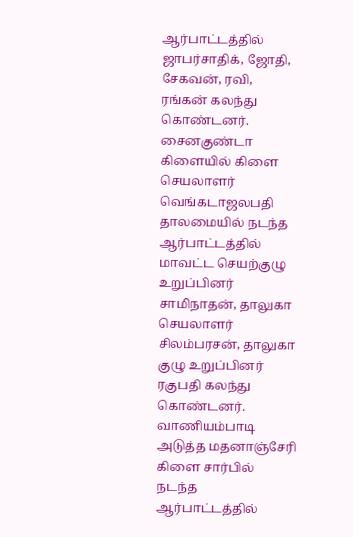ஆர்பாட்டத்தில் ஜாபர்சாதிக், ஜோதி, சேகவன், ரவி, ரங்கன் கலந்து கொண்டனர்.
சைனகுண்டா கிளையில் கிளை செயலாளர் வெங்கடாஜலபதி தாலமையில் நடந்த ஆர்பாட்டத்தில் மாவட்ட செயற்குழு உறுப்பினர் சாமிநாதன், தாலுகா செயலாளர் சிலம்பரசன், தாலுகா குழு உறுப்பினர் ரகுபதி கலந்து கொண்டனர்.
வாணியம்பாடி அடுத்த மதனாஞ்சேரி கிளை சார்பில் நடந்த ஆர்பாட்டத்தில்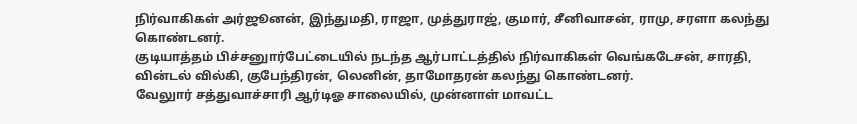நிர்வாகிகள் அர்ஜூனன், இந்துமதி, ராஜா, முத்துராஜ், குமார், சீனிவாசன், ராமு, சரளா கலந்து கொண்டனர்.
குடியாத்தம் பிச்சனுார்பேட்டையில் நடந்த ஆர்பாட்டத்தில் நிர்வாகிகள் வெங்கடேசன், சாரதி, வின்டல் வில்கி, குபேந்திரன், லெனின், தாமோதரன் கலந்து கொண்டனர்.
வேலுார் சத்துவாச்சாரி ஆர்டிஓ சாலையில், முன்னாள் மாவட்ட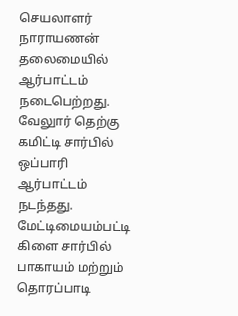செயலாளர் நாராயணன் தலைமையில் ஆர்பாட்டம் நடைபெற்றது.
வேலுார் தெற்கு கமிட்டி சார்பில் ஒப்பாரி ஆர்பாட்டம் நடந்தது.
மேட்டிமையம்பட்டி கிளை சார்பில் பாகாயம் மற்றும் தொரப்பாடி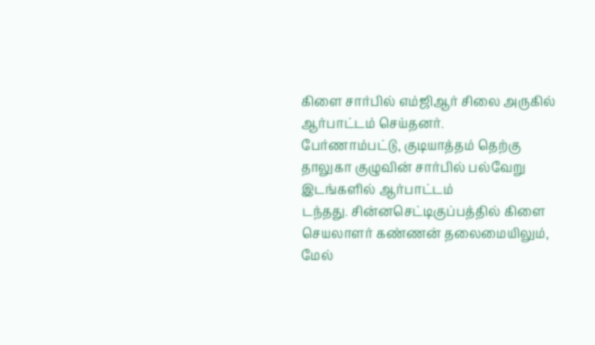கிளை சார்பில் எம்ஜிஆர் சிலை அருகில் ஆர்பாட்டம் செய்தனர்.
பேர்ணாம்பட்டு, குடியாத்தம் தெற்கு தாலுகா குழுவின் சார்பில் பல்வேறு இடங்களில் ஆர்பாட்டம்
டந்தது. சின்னசெட்டிகுப்பத்தில் கிளை செயலாளர் கண்ணன் தலைமையிலும், மேல்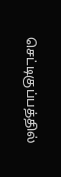செட்டிகுப்பத்தில்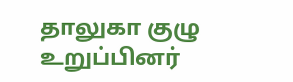தாலுகா குழு உறுப்பினர்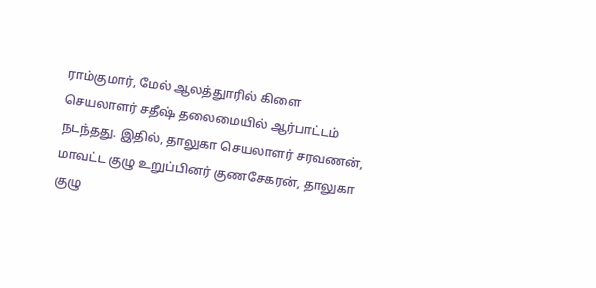ராம்குமார், மேல் ஆலத்துாரில் கிளை செயலாளர் சதீஷ் தலைமையில் ஆர்பாட்டம் நடந்தது. இதில், தாலுகா செயலாளர் சரவணன், மாவட்ட குழு உறுப்பினர் குணசேகரன், தாலுகா குழு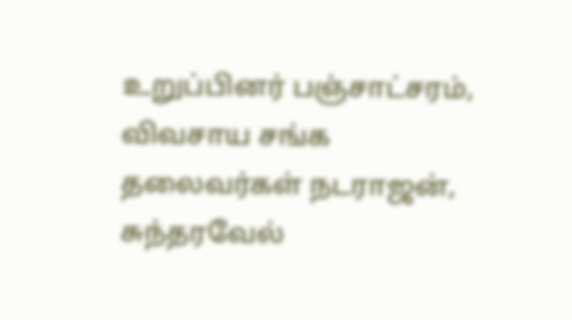உறுப்பினர் பஞ்சாட்சரம், விவசாய சங்க தலைவர்கள் நடராஜன், சுந்தரவேல்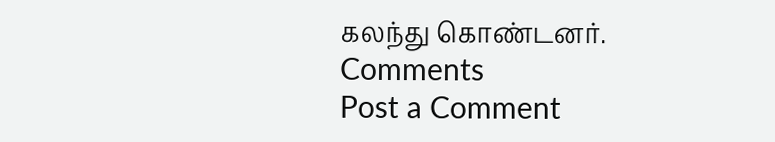கலந்து கொண்டனர்.
Comments
Post a Comment